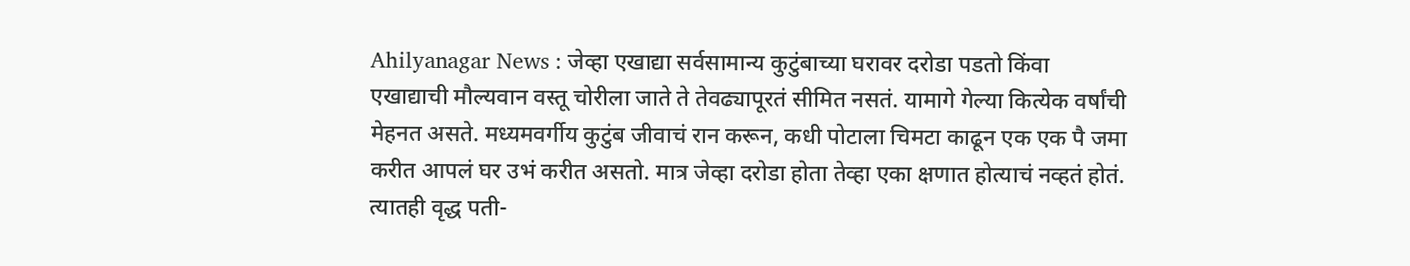Ahilyanagar News : जेव्हा एखाद्या सर्वसामान्य कुटुंबाच्या घरावर दरोडा पडतो किंवा एखाद्याची मौल्यवान वस्तू चोरीला जाते ते तेवढ्यापूरतं सीमित नसतं. यामागे गेल्या कित्येक वर्षांची मेहनत असते. मध्यमवर्गीय कुटुंब जीवाचं रान करून, कधी पोटाला चिमटा काढून एक एक पै जमा करीत आपलं घर उभं करीत असतो. मात्र जेव्हा दरोडा होता तेव्हा एका क्षणात होत्याचं नव्हतं होतं. त्यातही वृद्ध पती-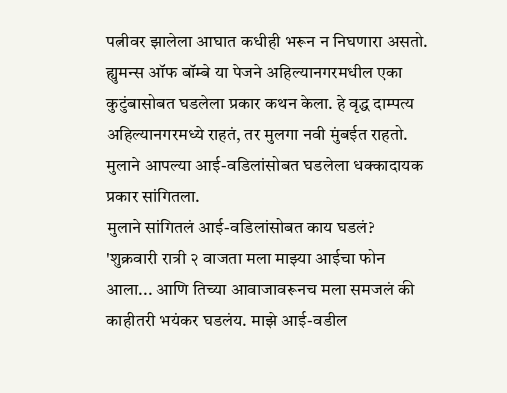पत्नीवर झालेला आघात कधीही भरून न निघणारा असतो. ह्युमन्स ऑफ बॉम्बे या पेजने अहिल्यानगरमधील एका कुटुंबासोबत घडलेला प्रकार कथन केला. हे वृद्ध दाम्पत्य अहिल्यानगरमध्ये राहतं, तर मुलगा नवी मुंबईत राहतो. मुलाने आपल्या आई-वडिलांसोबत घडलेला धक्कादायक प्रकार सांगितला.
मुलाने सांगितलं आई-वडिलांसोबत काय घडलं?
'शुक्रवारी रात्री २ वाजता मला माझ्या आईचा फोन आला... आणि तिच्या आवाजावरूनच मला समजलं की काहीतरी भयंकर घडलंय. माझे आई-वडील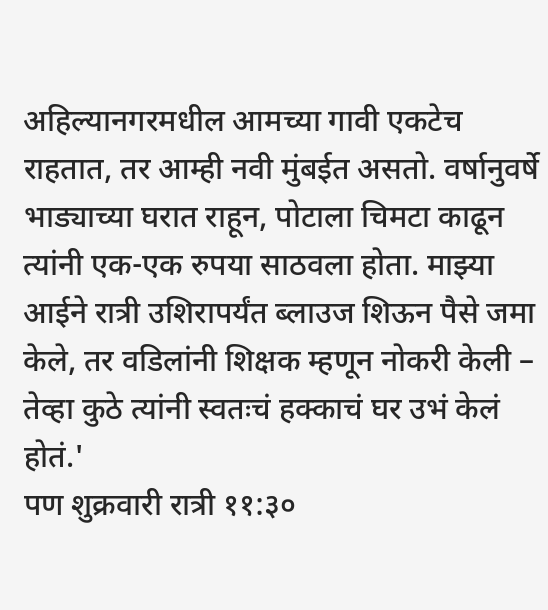अहिल्यानगरमधील आमच्या गावी एकटेच राहतात, तर आम्ही नवी मुंबईत असतो. वर्षानुवर्षे भाड्याच्या घरात राहून, पोटाला चिमटा काढून त्यांनी एक-एक रुपया साठवला होता. माझ्या आईने रात्री उशिरापर्यंत ब्लाउज शिऊन पैसे जमा केले, तर वडिलांनी शिक्षक म्हणून नोकरी केली – तेव्हा कुठे त्यांनी स्वतःचं हक्काचं घर उभं केलं होतं.'
पण शुक्रवारी रात्री ११:३०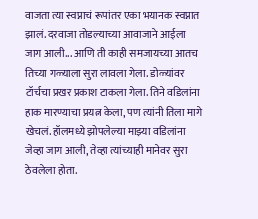वाजता त्या स्वप्नाचं रूपांतर एका भयानक स्वप्नात झालं. दरवाजा तोडल्याच्या आवाजाने आईला जाग आली... आणि ती काही समजायच्या आतच तिच्या गळ्याला सुरा लावला गेला. डोळ्यांवर टॉर्चचा प्रखर प्रकाश टाकला गेला. तिने वडिलांना हाक मारण्याचा प्रयत्न केला, पण त्यांनी तिला मागे खेचलं. हॉलमध्ये झोपलेल्या माझ्या वडिलांना जेव्हा जाग आली, तेव्हा त्यांच्याही मानेवर सुरा ठेवलेला होता.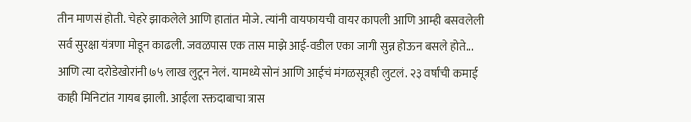तीन माणसं होती. चेहरे झाकलेले आणि हातांत मोजे. त्यांनी वायफायची वायर कापली आणि आम्ही बसवलेली सर्व सुरक्षा यंत्रणा मोडून काढली. जवळपास एक तास माझे आई-वडील एका जागी सुन्न होऊन बसले होते... आणि त्या दरोडेखोरांनी ७५ लाख लुटून नेलं. यामध्ये सोनं आणि आईचं मंगळसूत्रही लुटलं. २३ वर्षांची कमाई काही मिनिटांत गायब झाली. आईला रक्तदाबाचा त्रास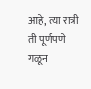आहे, त्या रात्री ती पूर्णपणे गळून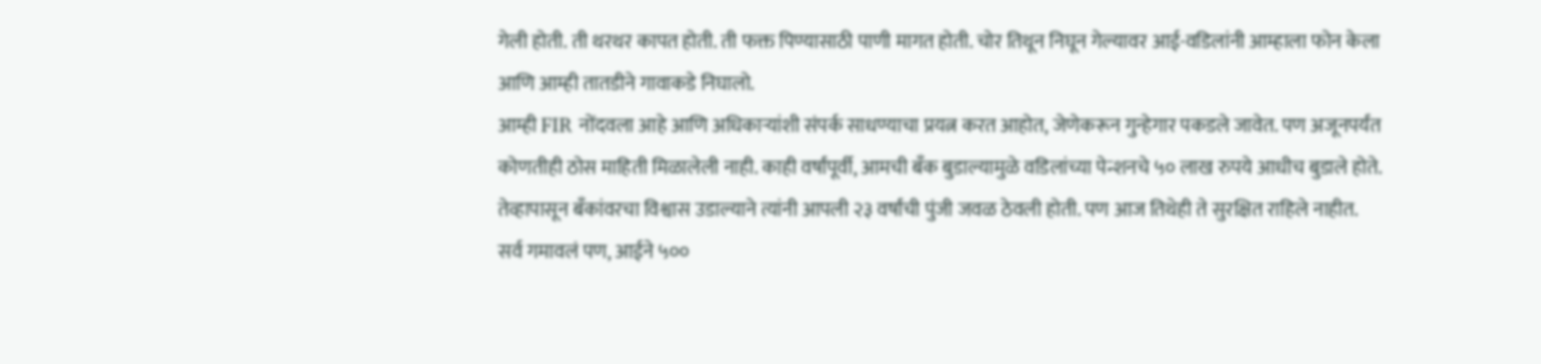गेली होती. ती थरथर कापत होती. ती फक्त पिण्यासाठी पाणी मागत होती. चोर तिथून निघून गेल्यावर आई-वडिलांनी आम्हाला फोन केला आणि आम्ही तातडीने गावाकडे निघालो.
आम्ही FIR नोंदवला आहे आणि अधिकाऱ्यांशी संपर्क साधण्याचा प्रयत्न करत आहोत, जेणेकरून गुन्हेगार पकडले जावेत. पण अजूनपर्यंत कोणतीही ठोस माहिती मिळालेली नाही. काही वर्षांपूर्वी, आमची बँक बुडाल्यामुळे वडिलांच्या पेन्शनचे ५० लाख रुपये आधीच बुडाले होते. तेव्हापासून बँकांवरचा विश्वास उडाल्याने त्यांनी आपली २३ वर्षांची पुंजी जवळ ठेवली होती. पण आज तिथेही ते सुरक्षित राहिले नाहीत.
सर्व गमावलं पण, आईने ५००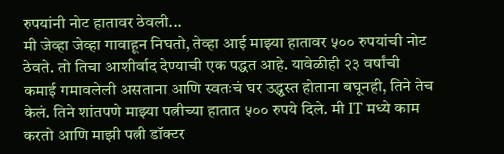रुपयांनी नोट हातावर ठेवली...
मी जेव्हा जेव्हा गावाहून निघतो, तेव्हा आई माझ्या हातावर ५०० रुपयांची नोट ठेवते. तो तिचा आशीर्वाद देण्याची एक पद्धत आहे. यावेळीही २३ वर्षांची कमाई गमावलेली असताना आणि स्वतःचं घर उद्ध्वस्त होताना बघूनही, तिने तेच केलं. तिने शांतपणे माझ्या पत्नीच्या हातात ५०० रुपये दिले. मी IT मध्ये काम करतो आणि माझी पत्नी डॉक्टर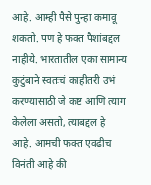आहे. आम्ही पैसे पुन्हा कमावू शकतो. पण हे फक्त पैशांबद्दल नाहीये. भारतातील एका सामान्य कुटुंबाने स्वतःचं काहीतरी उभं करण्यासाठी जे कष्ट आणि त्याग केलेला असतो, त्याबद्दल हे आहे. आमची फक्त एवढीच विनंती आहे की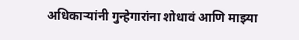अधिकाऱ्यांनी गुन्हेगारांना शोधावं आणि माझ्या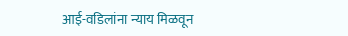आई-वडिलांना न्याय मिळवून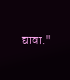द्यावा."